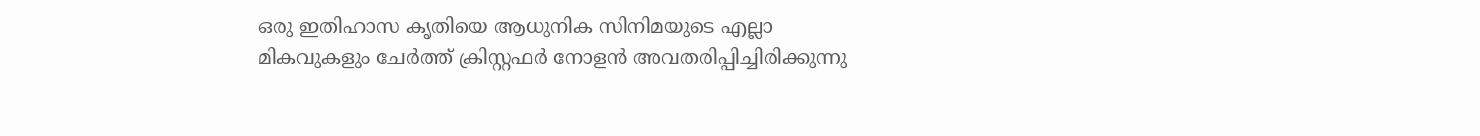ഒരു ഇതിഹാസ കൃതിയെ ആധുനിക സിനിമയുടെ എല്ലാ മികവുകളും ചേർത്ത് ക്രിസ്റ്റഫർ നോളൻ അവതരിപ്പിച്ചിരിക്കുന്നു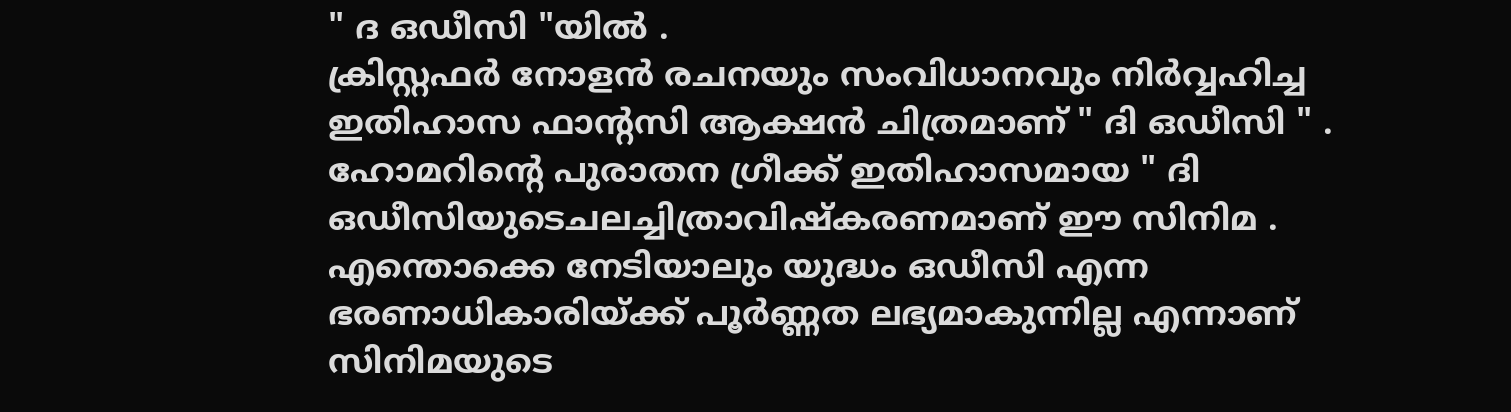" ദ ഒഡീസി "യിൽ .
ക്രിസ്റ്റഫർ നോളൻ രചനയും സംവിധാനവും നിർവ്വഹിച്ച ഇതിഹാസ ഫാൻ്റസി ആക്ഷൻ ചിത്രമാണ് " ദി ഒഡീസി " . ഹോമറിൻ്റെ പുരാതന ഗ്രീക്ക് ഇതിഹാസമായ " ദി ഒഡീസിയുടെചലച്ചിത്രാവിഷ്കരണമാണ് ഈ സിനിമ .
എന്തൊക്കെ നേടിയാലും യുദ്ധം ഒഡീസി എന്ന ഭരണാധികാരിയ്ക്ക് പൂർണ്ണത ലഭ്യമാകുന്നില്ല എന്നാണ് സിനിമയുടെ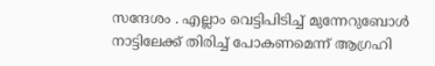സന്ദേശം . എല്ലാം വെട്ടിപിടിച്ച് മുന്നേറുബോൾ നാട്ടിലേക്ക് തിരിച്ച് പോകണമെന്ന് ആഗ്രഹി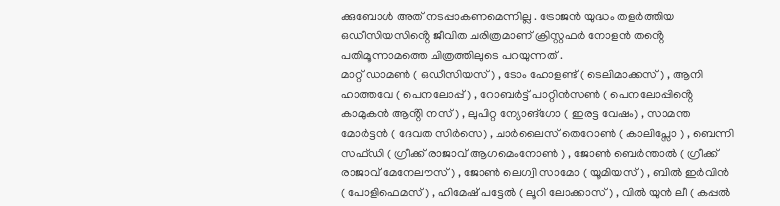ക്കുബോൾ അത് നടപ്പാകണമെന്നില്ല . ട്രോജൻ യുദ്ധം തളർത്തിയ ഒഡീസിയസിൻ്റെ ജീവിത ചരിത്രമാണ് ക്രിസ്റ്റഫർ നോളൻ തൻ്റെ പതിമൂന്നാമത്തെ ചിത്രത്തിലുടെ പറയുന്നത് .
മാറ്റ് ഡാമൺ ( ഒഡീസിയസ് ) , ടോം ഹോളണ്ട് ( ടെലിമാക്കസ് ) , ആനി ഹാത്തവേ ( പെനലോപ്പ് ) , റോബർട്ട് പാറ്റിൻസൺ ( പെനലോപ്പിൻ്റെ കാമുകൻ ആൻ്റി നസ് ) , ലുപിറ്റ ന്യോങ്ഗോ ( ഇരട്ട വേഷം) , സാമന്ത മോർട്ടൻ ( ദേവത സിർസെ) , ചാർലൈസ് തെറോൺ ( കാലിപ്സോ ) , ബെന്നി സഫ്ഡി ( ഗ്രീക്ക് രാജാവ് ആഗമെംനോൺ ) , ജോൺ ബെർന്താൽ ( ഗ്രീക്ക് രാജാവ് മേനേലൗസ് ) , ജോൺ ലെഗ്വി സാമോ ( യൂമിയസ് ) , ബിൽ ഇർവിൻ ( പോളിഫെമസ് ) , ഹിമേഷ് പട്ടേൽ ( ലൂറി ലോക്കാസ് ) , വിൽ യുൻ ലീ ( കപ്പൽ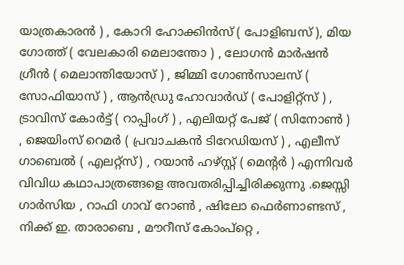യാത്രകാരൻ ) , കോറി ഹോക്കിൻസ് ( പോളിബസ് ), മിയ ഗോത്ത് ( വേലകാരി മെലാന്തോ ) , ലോഗൻ മാർഷൻ ഗ്രീൻ ( മെലാന്തിയോസ് ) , ജിമ്മി ഗോൺസാലസ് ( സോഫിയാസ് ) , ആൻഡ്രു ഹോവാർഡ് ( പോളിറ്റ്സ് ) , ട്രാവിസ് കോർട്ട് ( റാപ്പിംഗ് ) , എലിയറ്റ് പേജ് ( സിനോൺ ) , ജെയിംസ് റെമർ ( പ്രവാചകൻ ടിറേഡിയസ് ) , എലീസ് ഗാബെൽ ( എലറ്റ്സ്) , റയാൻ ഹഴ്സ്റ്റ് ( മെൻ്റർ ) എന്നിവർ വിവിധ കഥാപാത്രങ്ങളെ അവതരിപ്പിച്ചിരിക്കുന്നു .ജെസ്സി ഗാർസിയ , റാഫി ഗാവ് റോൺ , ഷിലോ ഫെർണാണ്ടസ് , നിക്ക് ഇ. താരാബെ , മൗറീസ് കോംപ്റ്റെ ,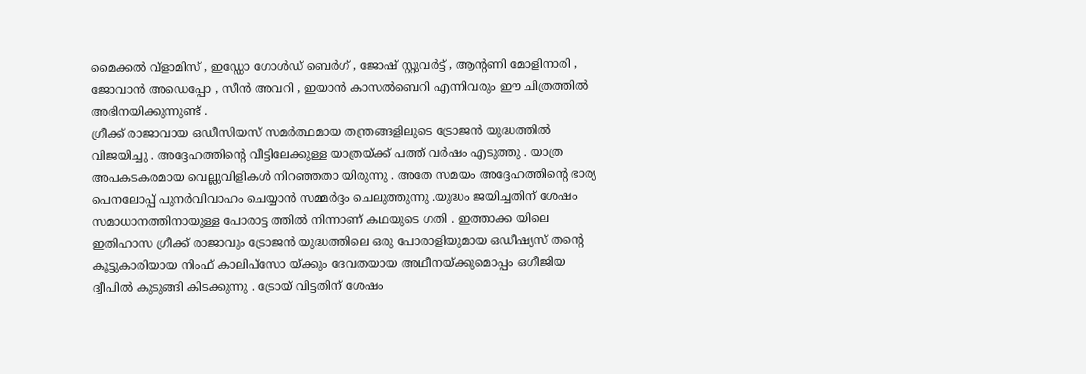മൈക്കൽ വ്ളാമിസ് , ഇഡ്ഡോ ഗോൾഡ് ബെർഗ് , ജോഷ് സ്റ്റുവർട്ട് , ആൻ്റണി മോളിനാരി , ജോവാൻ അഡെപ്പോ , സീൻ അവറി , ഇയാൻ കാസൽബെറി എന്നിവരും ഈ ചിത്രത്തിൽ അഭിനയിക്കുന്നുണ്ട് .
ഗ്രീക്ക് രാജാവായ ഒഡീസിയസ് സമർത്ഥമായ തന്ത്രങ്ങളിലുടെ ട്രോജൻ യുദ്ധത്തിൽ വിജയിച്ചു . അദ്ദേഹത്തിൻ്റെ വീട്ടിലേക്കുള്ള യാത്രയ്ക്ക് പത്ത് വർഷം എടുത്തു . യാത്ര അപകടകരമായ വെല്ലുവിളികൾ നിറഞ്ഞതാ യിരുന്നു . അതേ സമയം അദ്ദേഹത്തിൻ്റെ ഭാര്യ പെനലോപ്പ് പുനർവിവാഹം ചെയ്യാൻ സമ്മർദ്ദം ചെലുത്തുന്നു .യുദ്ധം ജയിച്ചതിന് ശേഷം സമാധാനത്തിനായുള്ള പോരാട്ട ത്തിൽ നിന്നാണ് കഥയുടെ ഗതി . ഇത്താക്ക യിലെ ഇതിഹാസ ഗ്രീക്ക് രാജാവും ട്രോജൻ യുദ്ധത്തിലെ ഒരു പോരാളിയുമായ ഒഡീഷ്യസ് തൻ്റെ കൂട്ടുകാരിയായ നിംഫ് കാലിപ്സോ യ്ക്കും ദേവതയായ അഥീനയ്ക്കുമൊപ്പം ഒഗീജിയ ദ്വീപിൽ കുടുങ്ങി കിടക്കുന്നു . ട്രോയ് വിട്ടതിന് ശേഷം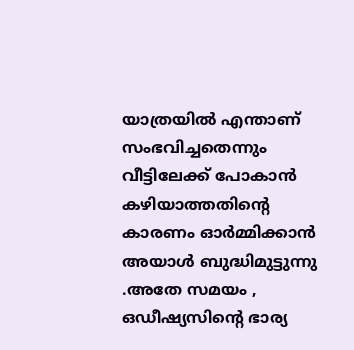യാത്രയിൽ എന്താണ് സംഭവിച്ചതെന്നും വീട്ടിലേക്ക് പോകാൻ കഴിയാത്തതിൻ്റെ കാരണം ഓർമ്മിക്കാൻ അയാൾ ബുദ്ധിമുട്ടുന്നു .അതേ സമയം , ഒഡീഷ്യസിൻ്റെ ഭാര്യ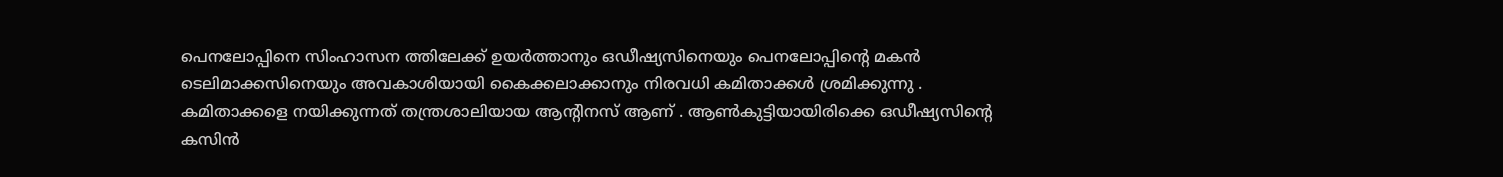പെനലോപ്പിനെ സിംഹാസന ത്തിലേക്ക് ഉയർത്താനും ഒഡീഷ്യസിനെയും പെനലോപ്പിൻ്റെ മകൻ ടെലിമാക്കസിനെയും അവകാശിയായി കൈക്കലാക്കാനും നിരവധി കമിതാക്കൾ ശ്രമിക്കുന്നു . കമിതാക്കളെ നയിക്കുന്നത് തന്ത്രശാലിയായ ആൻ്റിനസ് ആണ് . ആൺകുട്ടിയായിരിക്കെ ഒഡീഷ്യസിൻ്റെ കസിൻ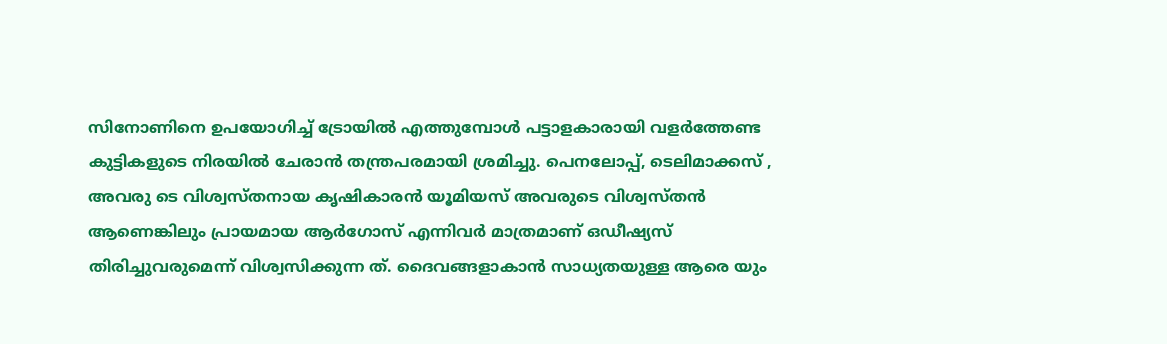സിനോണിനെ ഉപയോഗിച്ച് ട്രോയിൽ എത്തുമ്പോൾ പട്ടാളകാരായി വളർത്തേണ്ട കുട്ടികളുടെ നിരയിൽ ചേരാൻ തന്ത്രപരമായി ശ്രമിച്ചു. പെനലോപ്പ്, ടെലിമാക്കസ് , അവരു ടെ വിശ്വസ്തനായ കൃഷികാരൻ യൂമിയസ് അവരുടെ വിശ്വസ്തൻ ആണെങ്കിലും പ്രായമായ ആർഗോസ് എന്നിവർ മാത്രമാണ് ഒഡീഷ്യസ് തിരിച്ചുവരുമെന്ന് വിശ്വസിക്കുന്ന ത്. ദൈവങ്ങളാകാൻ സാധ്യതയുള്ള ആരെ യും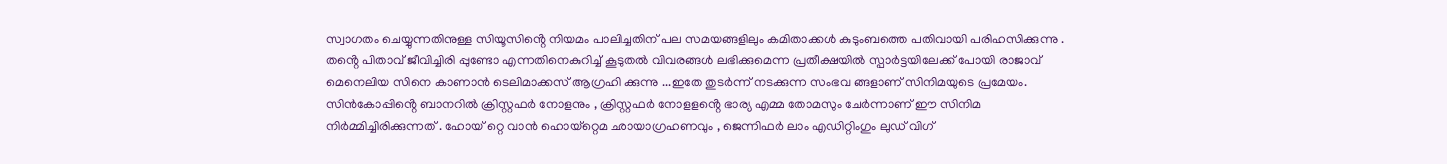സ്വാഗതം ചെയ്യുന്നതിനുള്ള സിയൂസിൻ്റെ നിയമം പാലിച്ചതിന് പല സമയങ്ങളിലും കമിതാക്കൾ കുടുംബത്തെ പതിവായി പരിഹസിക്കുന്നു . തൻ്റെ പിതാവ് ജീവിച്ചിരി പ്പുണ്ടോ എന്നതിനെകുറിച്ച് കൂടുതൽ വിവരങ്ങൾ ലഭിക്കുമെന്ന പ്രതീക്ഷയിൽ സ്പാർട്ടയിലേക്ക് പോയി രാജാവ് മെനെലിയ സിനെ കാണാൻ ടെലിമാക്കസ് ആഗ്രഹി ക്കുന്നു ...ഇതേ തുടർന്ന് നടക്കുന്ന സംഭവ ങ്ങളാണ് സിനിമയുടെ പ്രമേയം.
സിൻകോപ്പിൻ്റെ ബാനറിൽ ക്രിസ്റ്റഫർ നോളനും , ക്രിസ്റ്റഫർ നോളളൻ്റെ ഭാര്യ എമ്മ തോമസും ചേർന്നാണ് ഈ സിനിമ നിർമ്മിച്ചിരിക്കുന്നത് . ഹോയ് റ്റെ വാൻ ഹൊയ്റ്റെമ ഛായാഗ്രഹണവും , ജെന്നിഫർ ലാം എഡിറ്റിംഗും ലുഡ് വിഗ്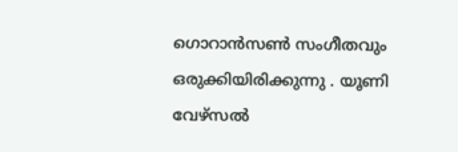ഗൊറാൻസൺ സംഗീതവും ഒരുക്കിയിരിക്കുന്നു . യൂണി വേഴ്സൽ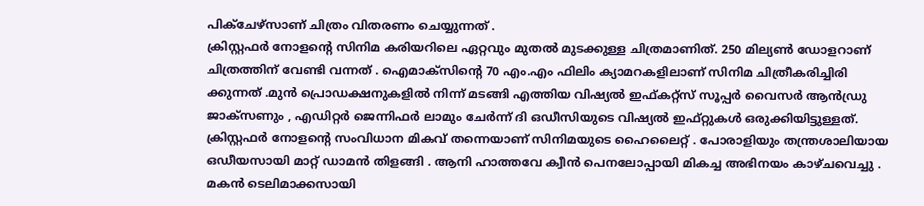പിക്ചേഴ്സാണ് ചിത്രം വിതരണം ചെയ്യുന്നത് .
ക്രിസ്റ്റഫർ നോളൻ്റെ സിനിമ കരിയറിലെ ഏറ്റവും മുതൽ മുടക്കുള്ള ചിത്രമാണിത്. 250 മില്യൺ ഡോളറാണ് ചിത്രത്തിന് വേണ്ടി വന്നത് . ഐമാക്സിൻ്റെ 70 എം.എം ഫിലിം ക്യാമറകളിലാണ് സിനിമ ചിത്രീകരിച്ചിരി ക്കുന്നത് .മുൻ പ്രൊഡക്ഷനുകളിൽ നിന്ന് മടങ്ങി എത്തിയ വിഷ്യൽ ഇഫ്കറ്റ്സ് സൂപ്പർ വൈസർ ആൻഡ്രു ജാക്സണും , എഡിറ്റർ ജെന്നിഫർ ലാമും ചേർന്ന് ദി ഒഡീസിയുടെ വിഷ്യൽ ഇഫ്റ്റുകൾ ഒരുക്കിയിട്ടുള്ളത്.
ക്രിസ്റ്റഫർ നോളൻ്റെ സംവിധാന മികവ് തന്നെയാണ് സിനിമയുടെ ഹൈലൈറ്റ് . പോരാളിയും തന്ത്രശാലിയായ ഒഡീയസായി മാറ്റ് ഡാമൻ തിളങ്ങി . ആനി ഹാത്തവേ ക്വീൻ പെനലോപ്പായി മികച്ച അഭിനയം കാഴ്ചവെച്ചു . മകൻ ടെലിമാക്കസായി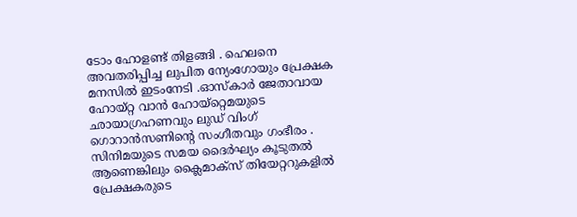ടോം ഹോളണ്ട് തിളങ്ങി . ഹെലനെ അവതരിപ്പിച്ച ലുപിത ന്യേംഗോയും പ്രേക്ഷക മനസിൽ ഇടംനേടി .ഓസ്കാർ ജേതാവായ ഹോയ്റ്റ വാൻ ഹോയ്റ്റെമയുടെ ഛായാഗ്രഹണവും ലുഡ് വിംഗ് ഗൊറാൻസണിൻ്റെ സംഗീതവും ഗംഭീരം .
സിനിമയുടെ സമയ ദൈർഘ്യം കൂടുതൽ ആണെങ്കിലും ക്ലൈമാക്സ് തിയേറ്ററുകളിൽ പ്രേക്ഷകരുടെ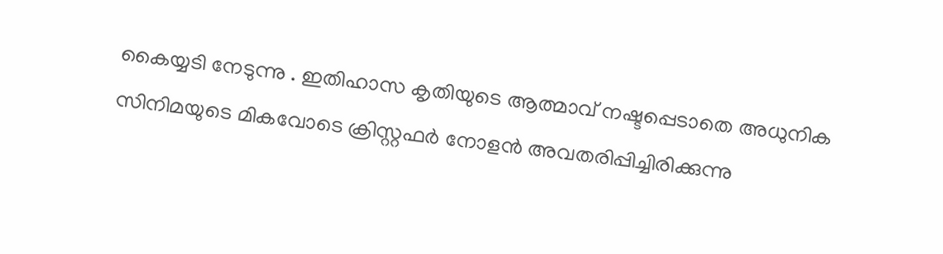കൈയ്യടി നേടുന്നു . ഇതിഹാസ കൃതിയുടെ ആത്മാവ് നഷ്ടപ്പെടാതെ അധുനിക സിനിമയുടെ മികവോടെ ക്രിസ്റ്റഫർ നോളൻ അവതരിപ്പിച്ചിരിക്കുന്നു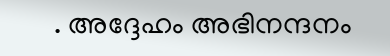. അദ്ദേഹം അഭിനന്ദനം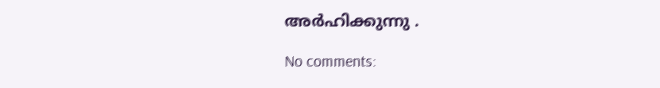അർഹിക്കുന്നു .

No comments: